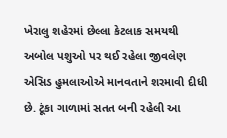ખેરાલુ શહેરમાં છેલ્લા કેટલાક સમયથી અબોલ પશુઓ પર થઈ રહેલા જીવલેણ એસિડ હુમલાઓએ માનવતાને શરમાવી દીધી છે. ટૂંકા ગાળામાં સતત બની રહેલી આ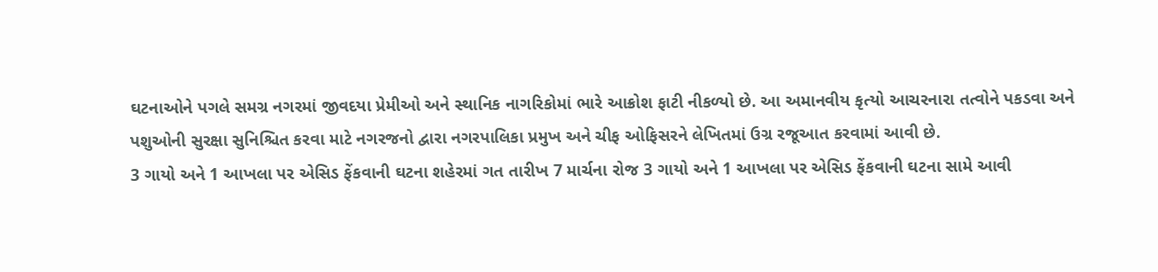ઘટનાઓને પગલે સમગ્ર નગરમાં જીવદયા પ્રેમીઓ અને સ્થાનિક નાગરિકોમાં ભારે આક્રોશ ફાટી નીકળ્યો છે. આ અમાનવીય કૃત્યો આચરનારા તત્વોને પકડવા અને પશુઓની સુરક્ષા સુનિશ્ચિત કરવા માટે નગરજનો દ્વારા નગરપાલિકા પ્રમુખ અને ચીફ ઓફિસરને લેખિતમાં ઉગ્ર રજૂઆત કરવામાં આવી છે.
3 ગાયો અને 1 આખલા પર એસિડ ફેંકવાની ઘટના શહેરમાં ગત તારીખ 7 માર્ચના રોજ 3 ગાયો અને 1 આખલા પર એસિડ ફેંકવાની ઘટના સામે આવી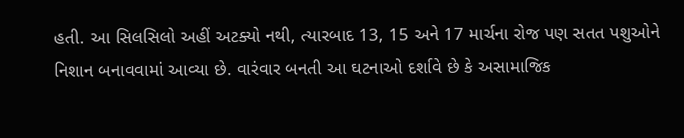હતી. આ સિલસિલો અહીં અટક્યો નથી, ત્યારબાદ 13, 15 અને 17 માર્ચના રોજ પણ સતત પશુઓને નિશાન બનાવવામાં આવ્યા છે. વારંવાર બનતી આ ઘટનાઓ દર્શાવે છે કે અસામાજિક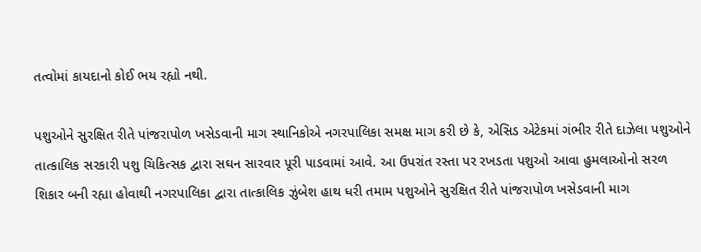તત્વોમાં કાયદાનો કોઈ ભય રહ્યો નથી.

પશુઓને સુરક્ષિત રીતે પાંજરાપોળ ખસેડવાની માગ સ્થાનિકોએ નગરપાલિકા સમક્ષ માગ કરી છે કે, એસિડ એટેકમાં ગંભીર રીતે દાઝેલા પશુઓને તાત્કાલિક સરકારી પશુ ચિકિત્સક દ્વારા સઘન સારવાર પૂરી પાડવામાં આવે. આ ઉપરાંત રસ્તા પર રખડતા પશુઓ આવા હુમલાઓનો સરળ શિકાર બની રહ્યા હોવાથી નગરપાલિકા દ્વારા તાત્કાલિક ઝુંબેશ હાથ ધરી તમામ પશુઓને સુરક્ષિત રીતે પાંજરાપોળ ખસેડવાની માગ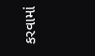કરવામાં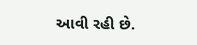આવી રહી છે.